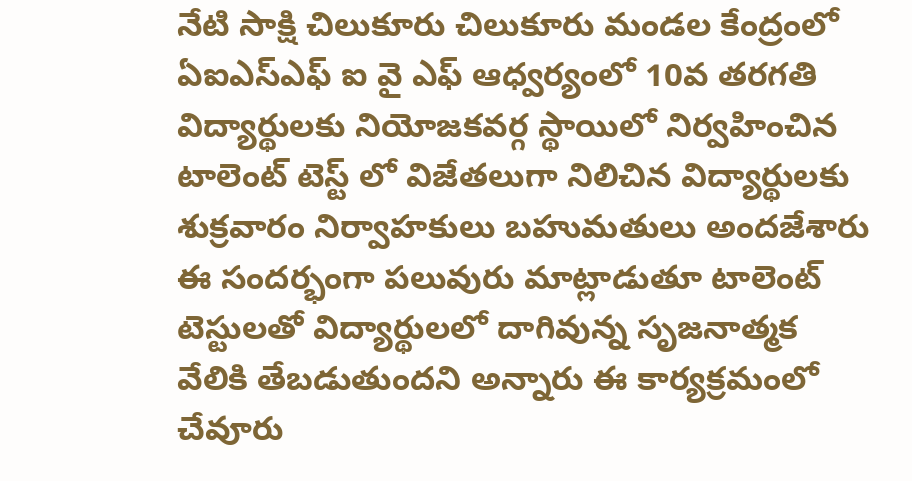నేటి సాక్షి చిలుకూరు చిలుకూరు మండల కేంద్రంలో ఏఐఎస్ఎఫ్ ఐ వై ఎఫ్ ఆధ్వర్యంలో 10వ తరగతి విద్యార్థులకు నియోజకవర్గ స్థాయిలో నిర్వహించిన టాలెంట్ టెస్ట్ లో విజేతలుగా నిలిచిన విద్యార్థులకు శుక్రవారం నిర్వాహకులు బహుమతులు అందజేశారు ఈ సందర్భంగా పలువురు మాట్లాడుతూ టాలెంట్ టెస్టులతో విద్యార్థులలో దాగివున్న సృజనాత్మక వేలికి తేబడుతుందని అన్నారు ఈ కార్యక్రమంలో చేవూరు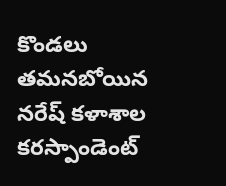కొండలు తమనబోయిన నరేష్ కళాశాల కరస్పాండెంట్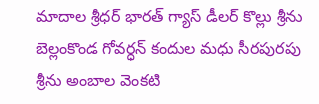మాదాల శ్రీధర్ భారత్ గ్యాస్ డీలర్ కొల్లు శ్రీను బెల్లంకొండ గోవర్ధన్ కందుల మధు సీరపురపు శ్రీను అంబాల వెంకటి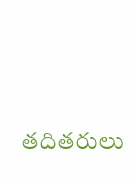తదితరులు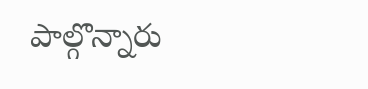పాల్గొన్నారు